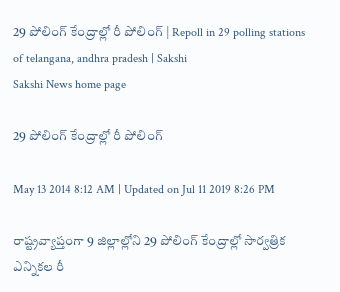29 పోలింగ్‌ కేంద్రాల్లో రీ పోలింగ్ | Repoll in 29 polling stations of telangana, andhra pradesh | Sakshi
Sakshi News home page

29 పోలింగ్‌ కేంద్రాల్లో రీ పోలింగ్

May 13 2014 8:12 AM | Updated on Jul 11 2019 8:26 PM

రాష్ట్రవ్యాప్తంగా 9 జిల్లాల్లోని 29 పోలింగ్‌ కేంద్రాల్లో సార్వత్రిక ఎన్నికల రీ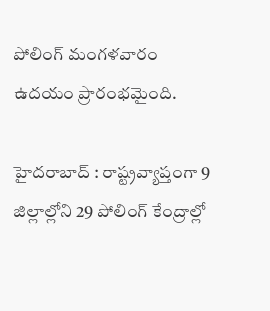పోలింగ్‌ మంగళవారం ఉదయం ప్రారంభమైంది.

హైదరాబాద్ : రాష్ట్రవ్యాప్తంగా 9 జిల్లాల్లోని 29 పోలింగ్‌ కేంద్రాల్లో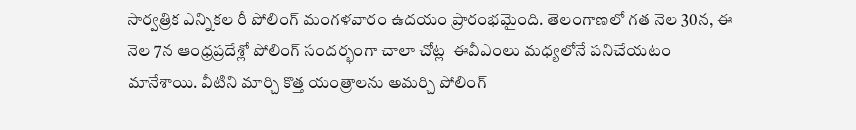సార్వత్రిక ఎన్నికల రీ పోలింగ్‌ మంగళవారం ఉదయం ప్రారంభమైంది. తెలంగాణలో గత నెల 30న, ఈ నెల 7న ఆంధ్రప్రదేశ్లో పోలింగ్ సందర్భంగా చాలా చోట్ల  ఈవీఎంలు మధ్యలోనే పనిచేయటం మానేశాయి. వీటిని మార్చి కొత్త యంత్రాలను అమర్చి పోలింగ్‌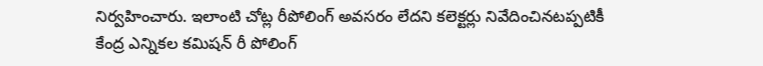నిర్వహించారు. ఇలాంటి చోట్ల రీపోలింగ్‌ అవసరం లేదని కలెక్టర్లు నివేదించినటప్పటికీ కేంద్ర ఎన్నికల కమిషన్‌ రీ పోలింగ్‌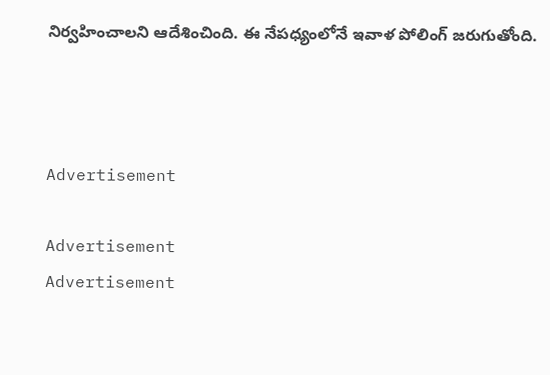నిర్వహించాలని ఆదేశించింది. ఈ నేపధ్యంలోనే ఇవాళ పోలింగ్‌ జరుగుతోంది.



Advertisement

Advertisement
Advertisement